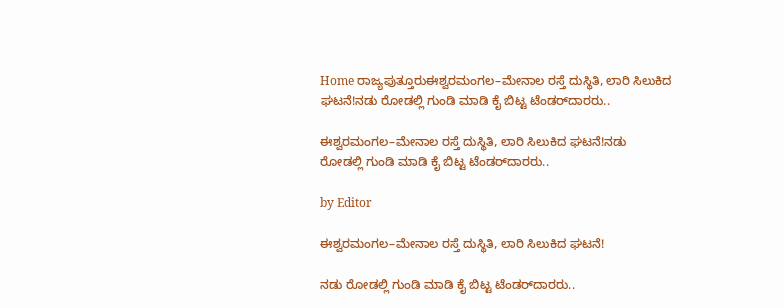Home ರಾಜ್ಯಪುತ್ತೂರುಈಶ್ವರಮಂಗಲ–ಮೇನಾಲ ರಸ್ತೆ ದುಸ್ಥಿತಿ, ಲಾರಿ ಸಿಲುಕಿದ ಘಟನೆ!ನಡು ರೋಡಲ್ಲಿ ಗುಂಡಿ ಮಾಡಿ ಕೈ ಬಿಟ್ಟ ಟೆಂಡರ್‌ದಾರರು..

ಈಶ್ವರಮಂಗಲ–ಮೇನಾಲ ರಸ್ತೆ ದುಸ್ಥಿತಿ, ಲಾರಿ ಸಿಲುಕಿದ ಘಟನೆ!ನಡು ರೋಡಲ್ಲಿ ಗುಂಡಿ ಮಾಡಿ ಕೈ ಬಿಟ್ಟ ಟೆಂಡರ್‌ದಾರರು..

by Editor

ಈಶ್ವರಮಂಗಲ–ಮೇನಾಲ ರಸ್ತೆ ದುಸ್ಥಿತಿ, ಲಾರಿ ಸಿಲುಕಿದ ಘಟನೆ!

ನಡು ರೋಡಲ್ಲಿ ಗುಂಡಿ ಮಾಡಿ ಕೈ ಬಿಟ್ಟ ಟೆಂಡರ್‌ದಾರರು..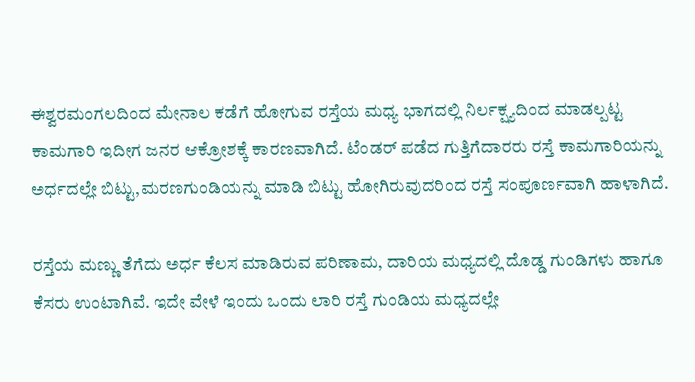ಈಶ್ವರಮಂಗಲದಿಂದ ಮೇನಾಲ ಕಡೆಗೆ ಹೋಗುವ ರಸ್ತೆಯ ಮಧ್ಯ ಭಾಗದಲ್ಲಿ ನಿರ್ಲಕ್ಷ್ಯದಿಂದ ಮಾಡಲ್ಪಟ್ಟ ಕಾಮಗಾರಿ ಇದೀಗ ಜನರ ಆಕ್ರೋಶಕ್ಕೆ ಕಾರಣವಾಗಿದೆ. ಟೆಂಡರ್ ಪಡೆದ ಗುತ್ತಿಗೆದಾರರು ರಸ್ತೆ ಕಾಮಗಾರಿಯನ್ನು ಅರ್ಧದಲ್ಲೇ ಬಿಟ್ಟು,ಮರಣಗುಂಡಿಯನ್ನು ಮಾಡಿ ಬಿಟ್ಟು ಹೋಗಿರುವುದರಿಂದ ರಸ್ತೆ ಸಂಪೂರ್ಣವಾಗಿ ಹಾಳಾಗಿದೆ.

ರಸ್ತೆಯ ಮಣ್ಣು ತೆಗೆದು ಅರ್ಧ ಕೆಲಸ ಮಾಡಿರುವ ಪರಿಣಾಮ, ದಾರಿಯ ಮಧ್ಯದಲ್ಲಿ ದೊಡ್ಡ ಗುಂಡಿಗಳು ಹಾಗೂ ಕೆಸರು ಉಂಟಾಗಿವೆ. ಇದೇ ವೇಳೆ ಇಂದು ಒಂದು ಲಾರಿ ರಸ್ತೆ ಗುಂಡಿಯ ಮಧ್ಯದಲ್ಲೇ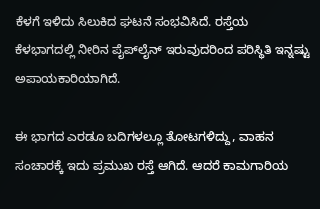ಕೆಳಗೆ ಇಳಿದು ಸಿಲುಕಿದ ಘಟನೆ ಸಂಭವಿಸಿದೆ. ರಸ್ತೆಯ ಕೆಳಭಾಗದಲ್ಲಿ ನೀರಿನ ಪೈಪ್‌ಲೈನ್ ಇರುವುದರಿಂದ ಪರಿಸ್ಥಿತಿ ಇನ್ನಷ್ಟು ಅಪಾಯಕಾರಿಯಾಗಿದೆ.

ಈ ಭಾಗದ ಎರಡೂ ಬದಿಗಳಲ್ಲೂ ತೋಟಗಳಿದ್ದು, ವಾಹನ ಸಂಚಾರಕ್ಕೆ ಇದು ಪ್ರಮುಖ ರಸ್ತೆ ಆಗಿದೆ. ಆದರೆ ಕಾಮಗಾರಿಯ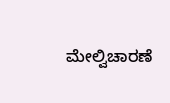ಮೇಲ್ವಿಚಾರಣೆ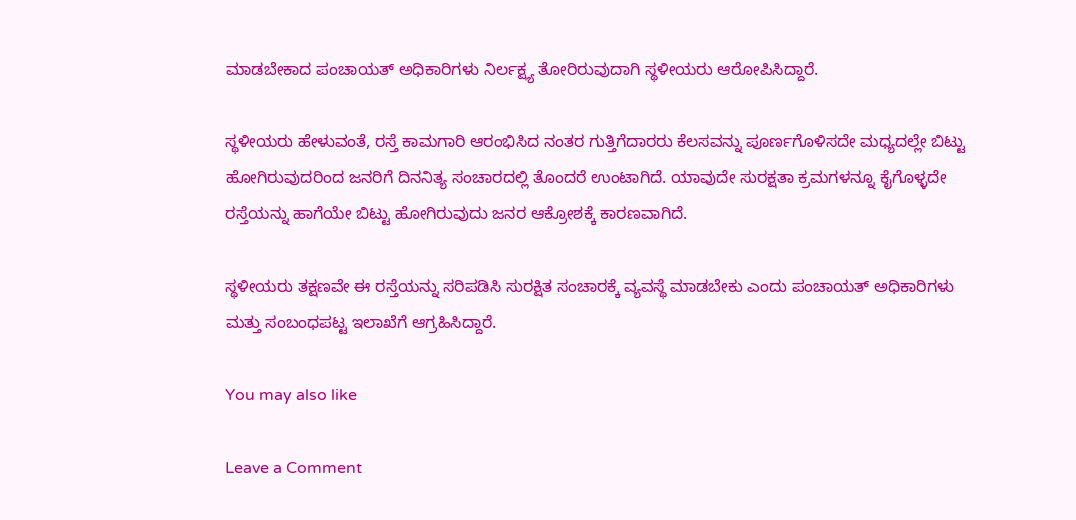ಮಾಡಬೇಕಾದ ಪಂಚಾಯತ್ ಅಧಿಕಾರಿಗಳು ನಿರ್ಲಕ್ಷ್ಯ ತೋರಿರುವುದಾಗಿ ಸ್ಥಳೀಯರು ಆರೋಪಿಸಿದ್ದಾರೆ.

ಸ್ಥಳೀಯರು ಹೇಳುವಂತೆ, ರಸ್ತೆ ಕಾಮಗಾರಿ ಆರಂಭಿಸಿದ ನಂತರ ಗುತ್ತಿಗೆದಾರರು ಕೆಲಸವನ್ನು ಪೂರ್ಣಗೊಳಿಸದೇ ಮಧ್ಯದಲ್ಲೇ ಬಿಟ್ಟು ಹೋಗಿರುವುದರಿಂದ ಜನರಿಗೆ ದಿನನಿತ್ಯ ಸಂಚಾರದಲ್ಲಿ ತೊಂದರೆ ಉಂಟಾಗಿದೆ. ಯಾವುದೇ ಸುರಕ್ಷತಾ ಕ್ರಮಗಳನ್ನೂ ಕೈಗೊಳ್ಳದೇ ರಸ್ತೆಯನ್ನು ಹಾಗೆಯೇ ಬಿಟ್ಟು ಹೋಗಿರುವುದು ಜನರ ಆಕ್ರೋಶಕ್ಕೆ ಕಾರಣವಾಗಿದೆ.

ಸ್ಥಳೀಯರು ತಕ್ಷಣವೇ ಈ ರಸ್ತೆಯನ್ನು ಸರಿಪಡಿಸಿ ಸುರಕ್ಷಿತ ಸಂಚಾರಕ್ಕೆ ವ್ಯವಸ್ಥೆ ಮಾಡಬೇಕು ಎಂದು ಪಂಚಾಯತ್ ಅಧಿಕಾರಿಗಳು ಮತ್ತು ಸಂಬಂಧಪಟ್ಟ ಇಲಾಖೆಗೆ ಆಗ್ರಹಿಸಿದ್ದಾರೆ.

You may also like

Leave a Comment